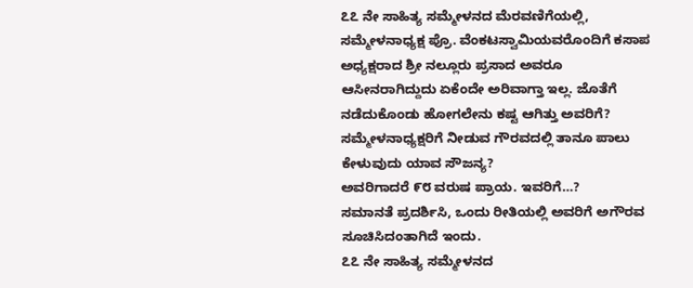೭೭ ನೇ ಸಾಹಿತ್ಯ ಸಮ್ಮೇಳನದ ಮೆರವಣಿಗೆಯಲ್ಲಿ, ಸಮ್ಮೇಳನಾಧ್ಯಕ್ಷ ಪ್ರೊ. ವೆಂಕಟಸ್ವಾಮಿಯವರೊಂದಿಗೆ ಕಸಾಪ ಅಧ್ಯಕ್ಷರಾದ ಶ್ರೀ ನಲ್ಲೂರು ಪ್ರಸಾದ ಅವರೂ ಆಸೀನರಾಗಿದ್ದುದು ಏಕೆಂದೇ ಅರಿವಾಗ್ತಾ ಇಲ್ಲ. ಜೊತೆಗೆ ನಡೆದುಕೊಂಡು ಹೋಗಲೇನು ಕಷ್ಟ ಆಗಿತ್ತು ಅವರಿಗೆ?
ಸಮ್ಮೇಳನಾಧ್ಯಕ್ಷರಿಗೆ ನೀಡುವ ಗೌರವದಲ್ಲಿ ತಾನೂ ಪಾಲು ಕೇಳುವುದು ಯಾವ ಸೌಜನ್ಯ?
ಅವರಿಗಾದರೆ ೯೮ ವರುಷ ಪ್ರಾಯ. ಇವರಿಗೆ…?
ಸಮಾನತೆ ಪ್ರದರ್ಶಿಸಿ, ಒಂದು ರೀತಿಯಲ್ಲಿ ಅವರಿಗೆ ಅಗೌರವ ಸೂಚಿಸಿದಂತಾಗಿದೆ ಇಂದು.
೭೭ ನೇ ಸಾಹಿತ್ಯ ಸಮ್ಮೇಳನದ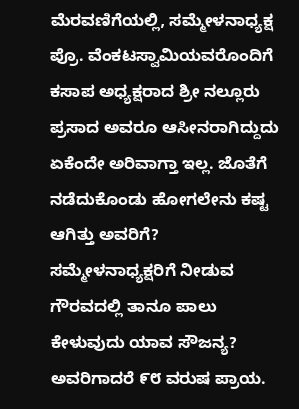ಮೆರವಣಿಗೆಯಲ್ಲಿ, ಸಮ್ಮೇಳನಾಧ್ಯಕ್ಷ ಪ್ರೊ. ವೆಂಕಟಸ್ವಾಮಿಯವರೊಂದಿಗೆ ಕಸಾಪ ಅಧ್ಯಕ್ಷರಾದ ಶ್ರೀ ನಲ್ಲೂರು ಪ್ರಸಾದ ಅವರೂ ಆಸೀನರಾಗಿದ್ದುದು ಏಕೆಂದೇ ಅರಿವಾಗ್ತಾ ಇಲ್ಲ. ಜೊತೆಗೆ ನಡೆದುಕೊಂಡು ಹೋಗಲೇನು ಕಷ್ಟ ಆಗಿತ್ತು ಅವರಿಗೆ?
ಸಮ್ಮೇಳನಾಧ್ಯಕ್ಷರಿಗೆ ನೀಡುವ ಗೌರವದಲ್ಲಿ ತಾನೂ ಪಾಲು ಕೇಳುವುದು ಯಾವ ಸೌಜನ್ಯ?
ಅವರಿಗಾದರೆ ೯೮ ವರುಷ ಪ್ರಾಯ.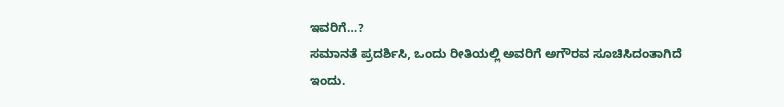ಇವರಿಗೆ…?
ಸಮಾನತೆ ಪ್ರದರ್ಶಿಸಿ, ಒಂದು ರೀತಿಯಲ್ಲಿ ಅವರಿಗೆ ಅಗೌರವ ಸೂಚಿಸಿದಂತಾಗಿದೆ ಇಂದು.